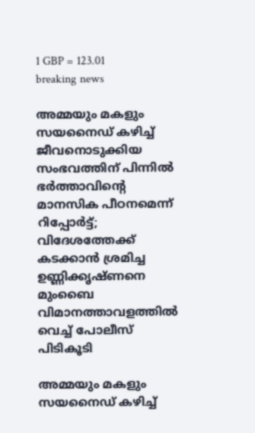1 GBP = 123.01
breaking news

അമ്മയും മകളും സയനൈഡ് കഴിച്ച് ജീവനൊടുക്കിയ സംഭവത്തിന് പിന്നിൽ ഭർത്താവിന്റെ മാനസിക പീഠനമെന്ന് റിപ്പോർട്ട്; വിദേശത്തേക്ക് കടക്കാൻ ശ്രമിച്ച ഉണ്ണിക്കൃഷ്ണനെ മുംബൈ വിമാനത്താവളത്തിൽ വെച്ച് പോലീസ് പിടികൂടി

അമ്മയും മകളും സയനൈഡ് കഴിച്ച്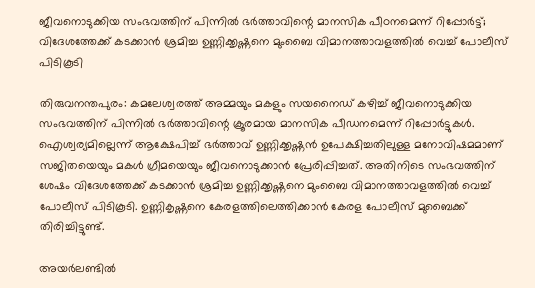ജീവനൊടുക്കിയ സംഭവത്തിന് പിന്നിൽ ഭർത്താവിന്റെ മാനസിക പീഠനമെന്ന് റിപ്പോർട്ട്; വിദേശത്തേക്ക് കടക്കാൻ ശ്രമിച്ച ഉണ്ണിക്കൃഷ്ണനെ മുംബൈ വിമാനത്താവളത്തിൽ വെച്ച് പോലീസ് പിടികൂടി

തിരുവനന്തപുരം: കമലേശ്വരത്ത് അമ്മയും മകളും സയനൈഡ് കഴിച്ച് ജീവനൊടുക്കിയ സംഭവത്തിന് പിന്നിൽ ഭർത്താവിന്റെ ക്രൂരമായ മാനസിക പീഡനമെന്ന് റിപ്പോർട്ടുകൾ. ഐശ്വര്യമില്ലെന്ന് ആക്ഷേപിച്ച് ഭർത്താവ് ഉണ്ണിക്കൃഷ്ണൻ ഉപേക്ഷിച്ചതിലുള്ള മനോവിഷമമാണ് സജിതയെയും മകൾ ഗ്രീമയെയും ജീവനൊടുക്കാൻ പ്രേരിപ്പിച്ചത്. അതിനിടെ സംഭവത്തിന് ശേഷം വിദേശത്തേക്ക് കടക്കാൻ ശ്രമിച്ച ഉണ്ണിക്കൃഷ്ണനെ മുംബൈ വിമാനത്താവളത്തിൽ വെച്ച് പോലീസ് പിടികൂടി. ഉണ്ണികൃഷ്ണനെ കേരളത്തിലെത്തിക്കാൻ കേരള പോലീസ് മുബൈക്ക് തിരിച്ചിട്ടുണ്ട്.

അയർലണ്ടിൽ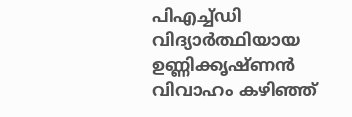പിഎച്ച്ഡി വിദ്യാർത്ഥിയായ ഉണ്ണിക്കൃഷ്ണൻ വിവാഹം കഴിഞ്ഞ്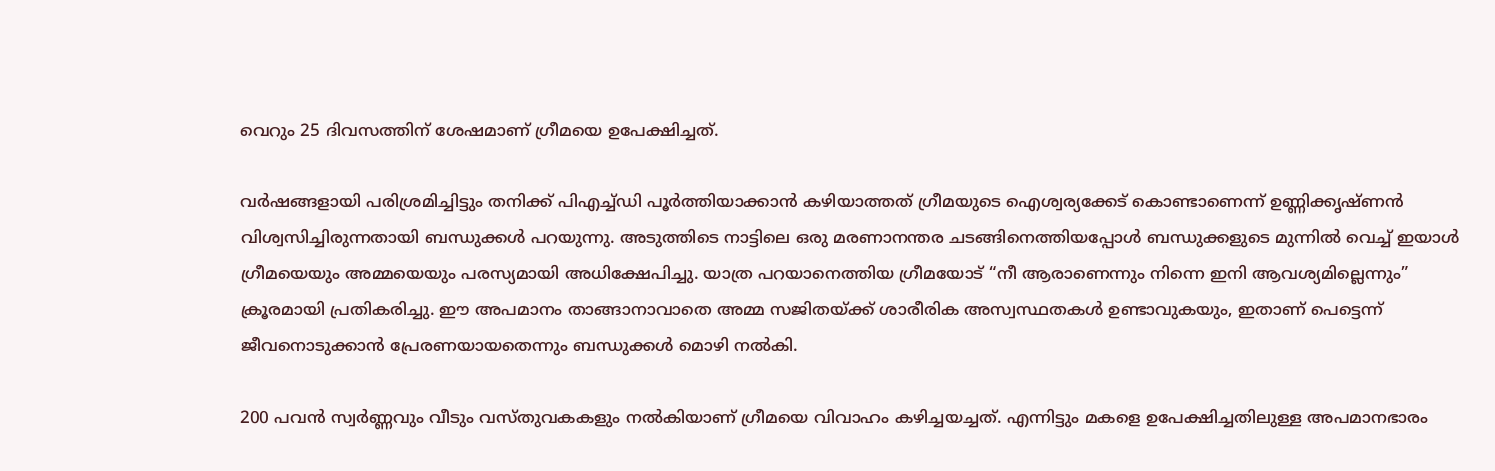വെറും 25 ദിവസത്തിന് ശേഷമാണ് ഗ്രീമയെ ഉപേക്ഷിച്ചത്.

വർഷങ്ങളായി പരിശ്രമിച്ചിട്ടും തനിക്ക് പിഎച്ച്ഡി പൂർത്തിയാക്കാൻ കഴിയാത്തത് ഗ്രീമയുടെ ഐശ്വര്യക്കേട് കൊണ്ടാണെന്ന് ഉണ്ണിക്കൃഷ്ണൻ വിശ്വസിച്ചിരുന്നതായി ബന്ധുക്കൾ പറയുന്നു. അടുത്തിടെ നാട്ടിലെ ഒരു മരണാനന്തര ചടങ്ങിനെത്തിയപ്പോൾ ബന്ധുക്കളുടെ മുന്നിൽ വെച്ച് ഇയാൾ ഗ്രീമയെയും അമ്മയെയും പരസ്യമായി അധിക്ഷേപിച്ചു. യാത്ര പറയാനെത്തിയ ഗ്രീമയോട് “നീ ആരാണെന്നും നിന്നെ ഇനി ആവശ്യമില്ലെന്നും” ക്രൂരമായി പ്രതികരിച്ചു. ഈ അപമാനം താങ്ങാനാവാതെ അമ്മ സജിതയ്ക്ക് ശാരീരിക അസ്വസ്ഥതകൾ ഉണ്ടാവുകയും, ഇതാണ് പെട്ടെന്ന് ജീവനൊടുക്കാൻ പ്രേരണയായതെന്നും ബന്ധുക്കൾ മൊഴി നൽകി.

200 പവൻ സ്വർണ്ണവും വീടും വസ്തുവകകളും നൽകിയാണ് ഗ്രീമയെ വിവാഹം കഴിച്ചയച്ചത്. എന്നിട്ടും മകളെ ഉപേക്ഷിച്ചതിലുള്ള അപമാനഭാരം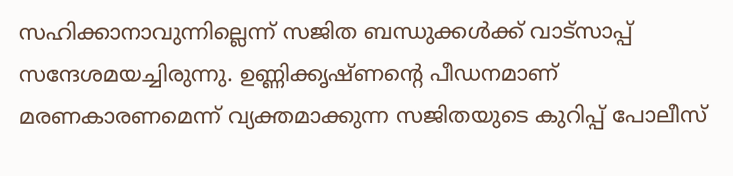സഹിക്കാനാവുന്നില്ലെന്ന് സജിത ബന്ധുക്കൾക്ക് വാട്സാപ്പ് സന്ദേശമയച്ചിരുന്നു. ഉണ്ണിക്കൃഷ്ണന്റെ പീഡനമാണ് മരണകാരണമെന്ന് വ്യക്തമാക്കുന്ന സജിതയുടെ കുറിപ്പ് പോലീസ്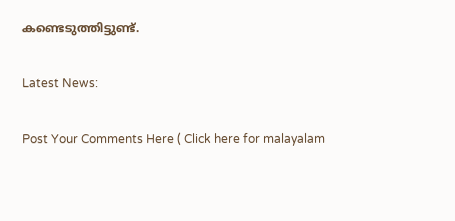കണ്ടെടുത്തിട്ടുണ്ട്.

Latest News:

Post Your Comments Here ( Click here for malayalam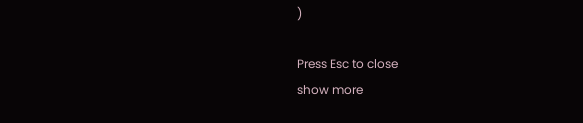)

Press Esc to close
show more